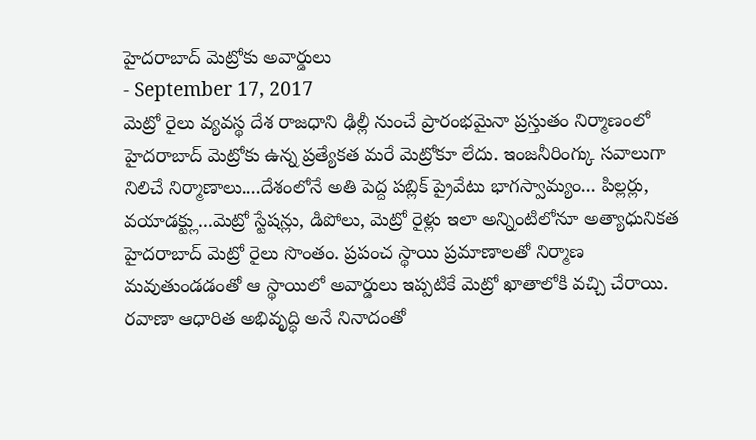హైదరాబాద్ మెట్రోకు అవార్డులు
- September 17, 2017
మెట్రో రైలు వ్యవస్థ దేశ రాజధాని ఢిల్లీ నుంచే ప్రారంభమైనా ప్రస్తుతం నిర్మాణంలో హైదరాబాద్ మెట్రోకు ఉన్న ప్రత్యేకత మరే మెట్రోకూ లేదు. ఇంజనీరింగ్కు సవాలుగా నిలిచే నిర్మాణాలు....దేశంలోనే అతి పెద్ద పబ్లిక్ ప్రైవేటు భాగస్వామ్యం... పిల్లర్లు, వయాడక్ట్లు...మెట్రో స్టేషన్లు, డిపోలు, మెట్రో రైళ్లు ఇలా అన్నింటిలోనూ అత్యాధునికత హైదరాబాద్ మెట్రో రైలు సొంతం. ప్రపంచ స్థాయి ప్రమాణాలతో నిర్మాణ మవుతుండడంతో ఆ స్థాయిలో అవార్డులు ఇప్పటికే మెట్రో ఖాతాలోకి వచ్చి చేరాయి. రవాణా ఆధారిత అభివృద్ధి అనే నినాదంతో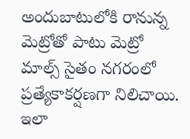అందుబాటులోకి రానున్న మెట్రోతో పాటు మెట్రో మాల్స్ సైతం నగరంలో ప్రత్యేకాకర్షణగా నిలిచాయి. ఇలా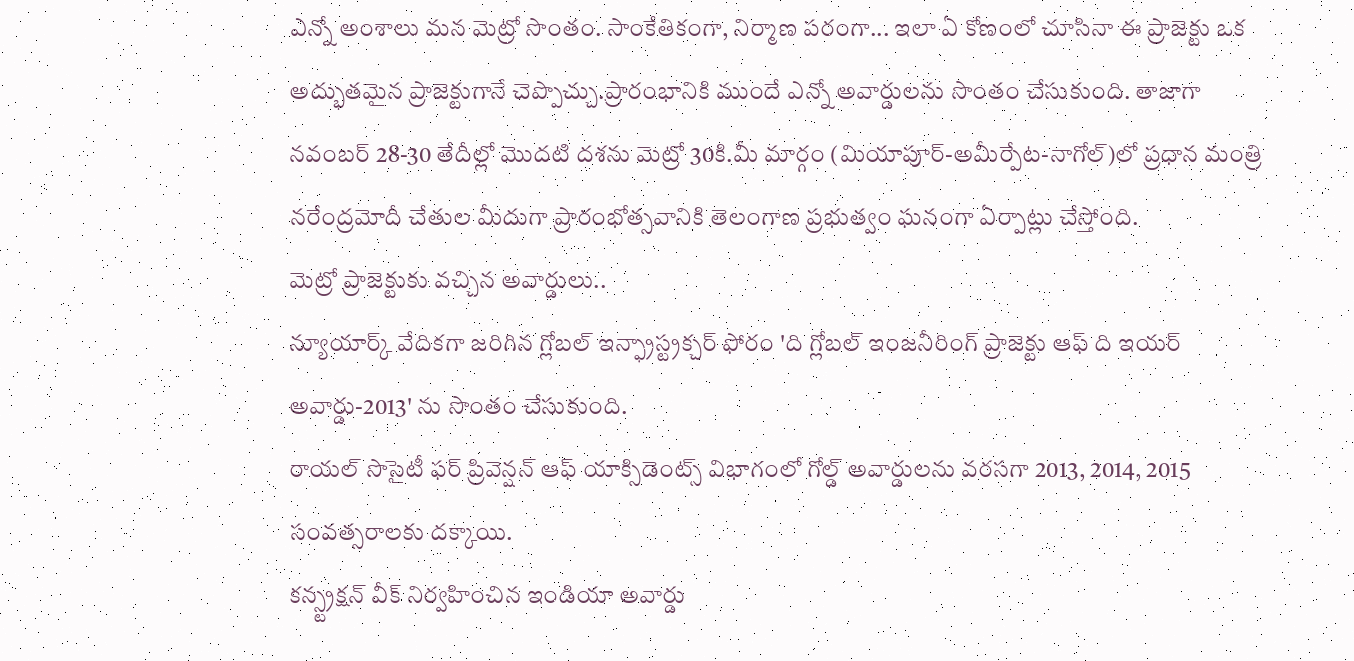ఎన్నో అంశాలు మన మెట్రో సొంతం. సాంకేతికంగా, నిర్మాణ పరంగా... ఇలా ఏ కోణంలో చూసినా ఈ ప్రాజెక్టు ఒక అద్భుతమైన ప్రాజెక్టుగానే చెప్పొచ్చు.ప్రారంభానికి ముందే ఎన్నో అవార్డులను సొంతం చేసుకుంది. తాజాగా నవంబర్ 28-30 తేదీల్లో మొదటి దశను మెట్రో 30కి.మీ మార్గం (మియాపూర్-అమీర్పేట-నాగోల్)లో ప్రధాన మంత్రి నరేంద్రమోదీ చేతుల మీదుగా ప్రారంభోత్సవానికి తెలంగాణ ప్రభుత్వం ఘనంగా ఏర్పాట్లు చేస్తోంది.
మెట్రో ప్రాజెక్టుకు వచ్చిన అవార్డులు..
న్యూయార్క్ వేదికగా జరిగిన గ్లోబల్ ఇన్ఫ్రాస్ట్రక్చర్ ఫోరం 'ది గ్లోబల్ ఇంజనీరింగ్ ప్రాజెక్టు ఆఫ్ ది ఇయర్ అవార్డు-2013' ను సొంతం చేసుకుంది.
రాయల్ సొసైటీ ఫర్ ప్రివెన్షన్ ఆఫ్ యాక్సిడెంట్స్ విభాగంలో గోల్డ్ అవార్డులను వరసగా 2013, 2014, 2015 సంవత్సరాలకు దక్కాయి.
కన్స్ట్రక్షన్ వీక్ నిర్వహించిన ఇండియా అవార్డు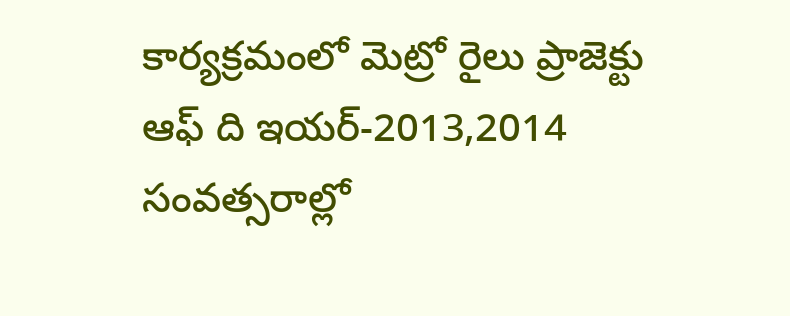కార్యక్రమంలో మెట్రో రైలు ప్రాజెక్టు ఆఫ్ ది ఇయర్-2013,2014 సంవత్సరాల్లో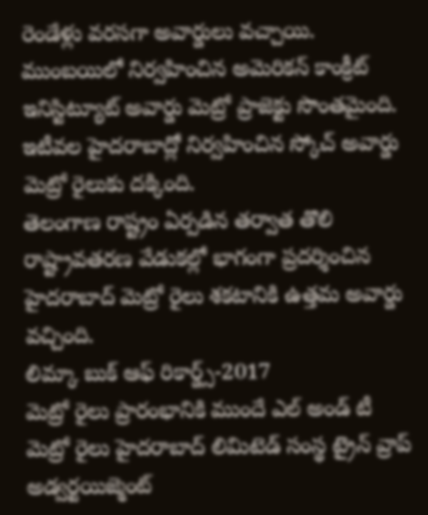రెండేళ్లు వరసగా అవార్డులు వచ్చాయి.
ముంబయిలో నిర్వహించిన అమెరికన్ కాంక్రీట్ ఇనిస్టిట్యూట్ అవార్డు మెట్రో ప్రాజెక్టు సొంతమైంది.
ఇటీవల హైదరాబాద్లో నిర్వహించిన స్కోచ్ అవార్డు మెట్రో రైలుకు దక్కింది.
తెలంగాణ రాష్ట్రం ఏర్పడిన తర్వాత తొలి రాష్ట్రావతరణ వేడుకల్లో భాగంగా ప్రదర్శించిన హైదరాబాద్ మెట్రో రైలు శకటానికి ఉత్తమ అవార్డు వచ్చింది.
లిమ్కా బుక్ ఆఫ్ రికార్డ్స్-2017
మెట్రో రైలు ప్రారంభానికి ముందే ఎల్ అండ్ టీ మెట్రో రైలు హైదరాబాద్ లిమిటెడ్ సంస్థ ట్రైన్ వ్రాప్ అడ్వర్టయిజ్మెంట్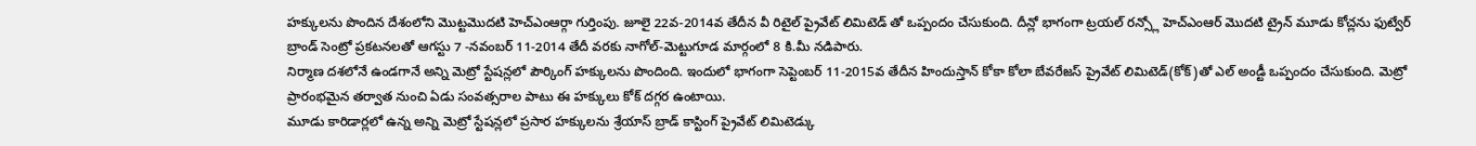హక్కులను పొందిన దేశంలోని మొట్టమొదటి హెచ్ఎంఆర్గా గుర్తింపు. జూలై 22వ-2014వ తేదీన వీ రిటైల్ ప్రైవేట్ లిమిటెడ్ తో ఒప్పందం చేసుకుంది. దీన్లో భాగంగా ట్రయల్ రన్స్లో హెచ్ఎంఆర్ మొదటి ట్రైన్ మూడు కోచ్లను ఫుట్వేర్ బ్రాండ్ సెంట్రో ప్రకటనలతో ఆగస్టు 7 -నవంబర్ 11-2014 తేదీ వరకు నాగోల్-మెట్టుగూడ మార్గంలో 8 కి.మీ నడిపారు.
నిర్మాణ దశలోనే ఉండగానే అన్ని మెట్రో స్టేషన్లలో పౌర్కింగ్ హక్కులను పొందింది. ఇందులో భాగంగా సెప్టెంబర్ 11-2015వ తేదీన హిందుస్తాన్ కోకా కోలా బేవరేజస్ ప్రైవేట్ లిమిటెడ్(కోక్)తో ఎల్ అండ్టీ ఒప్పందం చేసుకుంది. మెట్రో ప్రారంభమైన తర్వాత నుంచి ఏడు సంవత్సరాల పాటు ఈ హక్కులు కోక్ దగ్గర ఉంటాయి.
మూడు కారిడార్లలో ఉన్న అన్ని మెట్రో స్టేషన్లలో ప్రసార హక్కులను శ్రేయాస్ బ్రాడ్ కాస్టింగ్ ప్రైవేట్ లిమిటెడ్కు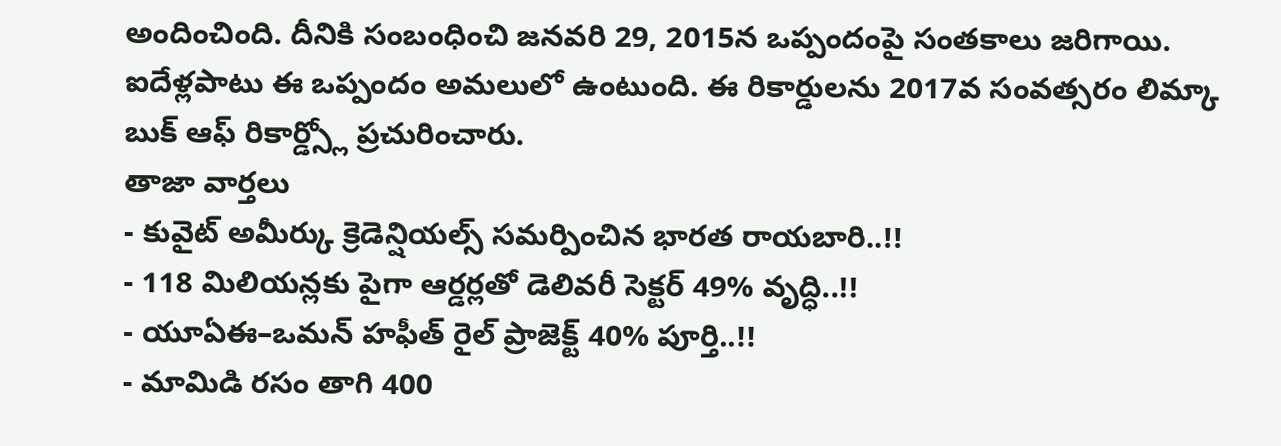అందించింది. దీనికి సంబంధించి జనవరి 29, 2015న ఒప్పందంపై సంతకాలు జరిగాయి. ఐదేళ్లపాటు ఈ ఒప్పందం అమలులో ఉంటుంది. ఈ రికార్డులను 2017వ సంవత్సరం లిమ్కా బుక్ ఆఫ్ రికార్డ్స్లో ప్రచురించారు.
తాజా వార్తలు
- కువైట్ అమీర్కు క్రెడెన్షియల్స్ సమర్పించిన భారత రాయబారి..!!
- 118 మిలియన్లకు పైగా ఆర్డర్లతో డెలివరీ సెక్టర్ 49% వృద్ధి..!!
- యూఏఈ–ఒమన్ హఫీత్ రైల్ ప్రాజెక్ట్ 40% పూర్తి..!!
- మామిడి రసం తాగి 400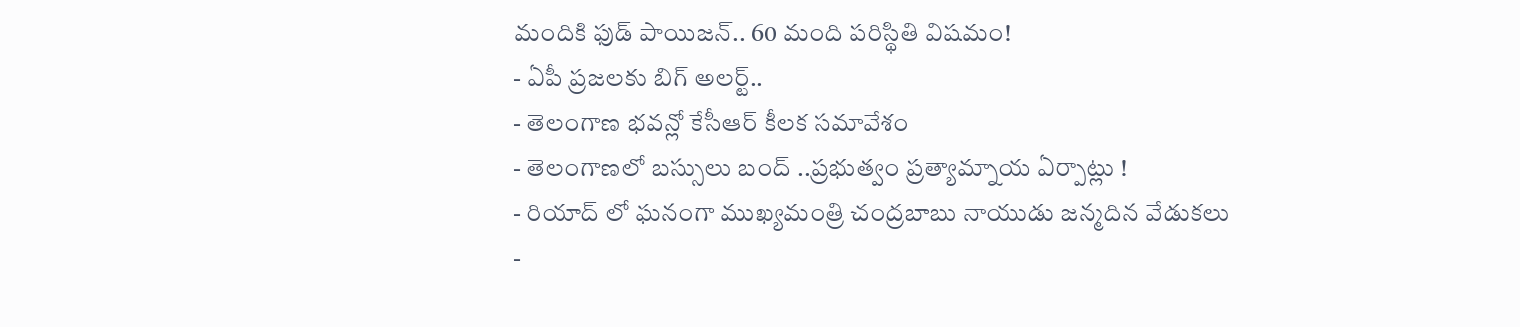మందికి ఫుడ్ పాయిజన్.. 60 మంది పరిస్థితి విషమం!
- ఏపీ ప్రజలకు బిగ్ అలర్ట్..
- తెలంగాణ భవన్లో కేసీఆర్ కీలక సమావేశం
- తెలంగాణలో బస్సులు బంద్ ..ప్రభుత్వం ప్రత్యామ్నాయ ఏర్పాట్లు !
- రియాద్ లో ఘనంగా ముఖ్యమంత్రి చంద్రబాబు నాయుడు జన్మదిన వేడుకలు
-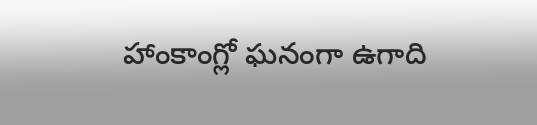హాంకాంగ్లో ఘనంగా ఉగాది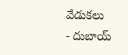వేడుకలు
- దుబాయ్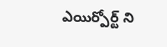ఎయిర్పోర్ట్ ని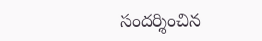సందర్శించిన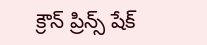క్రౌన్ ప్రిన్స్ షేక్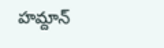హమ్దాన్